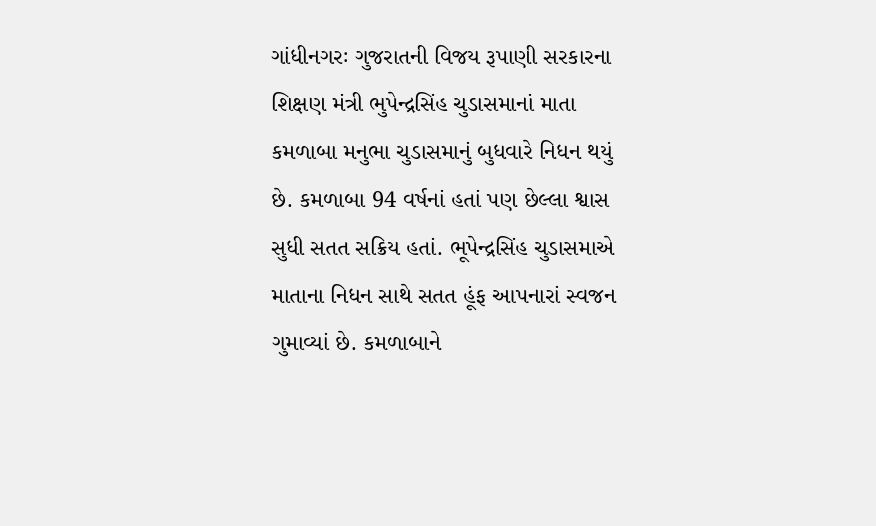ગાંધીનગરઃ ગુજરાતની વિજય રૂપાણી સરકારના શિક્ષણ મંત્રી ભુપેન્દ્રસિંહ ચુડાસમાનાં માતા કમળાબા મનુભા ચુડાસમાનું બુધવારે નિધન થયું છે. કમળાબા 94 વર્ષનાં હતાં પણ છેલ્લા શ્વાસ સુધી સતત સક્રિય હતાં. ભૂપેન્દ્રસિંહ ચુડાસમાએ માતાના નિધન સાથે સતત હૂંફ આપનારાં સ્વજન ગુમાવ્યાં છે. કમળાબાને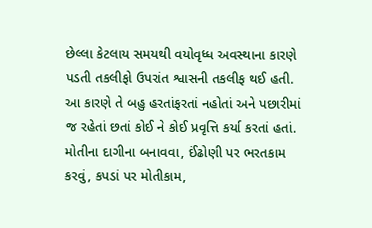છેલ્લા કેટલાય સમયથી વયોવૃધ્ધ અવસ્થાના કારણે પડતી તકલીફો ઉપરાંત શ્વાસની તકલીફ થઈ હતી. આ કારણે તે બહુ હરતાંફરતાં નહોતાં અને પછારીમાં જ રહેતાં છતાં કોઈ ને કોઈ પ્રવૃત્તિ કર્યા કરતાં હતાં. મોતીના દાગીના બનાવવા, ઈંઢોણી પર ભરતકામ કરવું, કપડાં પર મોતીકામ,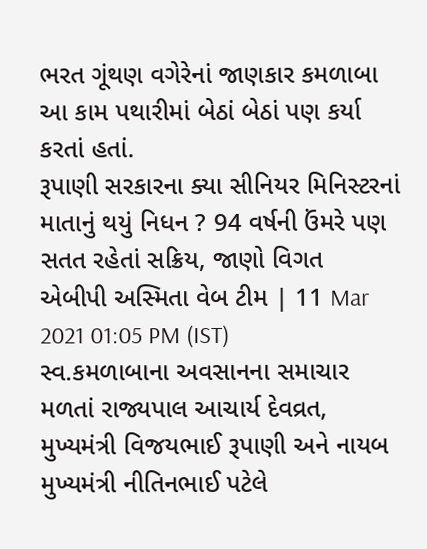ભરત ગૂંથણ વગેરેનાં જાણકાર કમળાબા આ કામ પથારીમાં બેઠાં બેઠાં પણ કર્યા કરતાં હતાં.
રૂપાણી સરકારના ક્યા સીનિયર મિનિસ્ટરનાં માતાનું થયું નિધન ? 94 વર્ષની ઉંમરે પણ સતત રહેતાં સક્રિય, જાણો વિગત
એબીપી અસ્મિતા વેબ ટીમ | 11 Mar 2021 01:05 PM (IST)
સ્વ.કમળાબાના અવસાનના સમાચાર મળતાં રાજ્યપાલ આચાર્ય દેવવ્રત, મુખ્યમંત્રી વિજયભાઈ રૂપાણી અને નાયબ મુખ્યમંત્રી નીતિનભાઈ પટેલે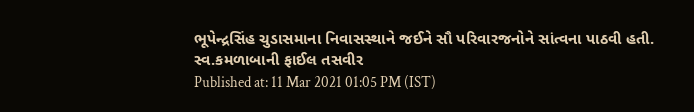ભૂપેન્દ્રસિંહ ચુડાસમાના નિવાસસ્થાને જઈને સૌ પરિવારજનોને સાંત્વના પાઠવી હતી.
સ્વ.કમળાબાની ફાઈલ તસવીર
Published at: 11 Mar 2021 01:05 PM (IST)